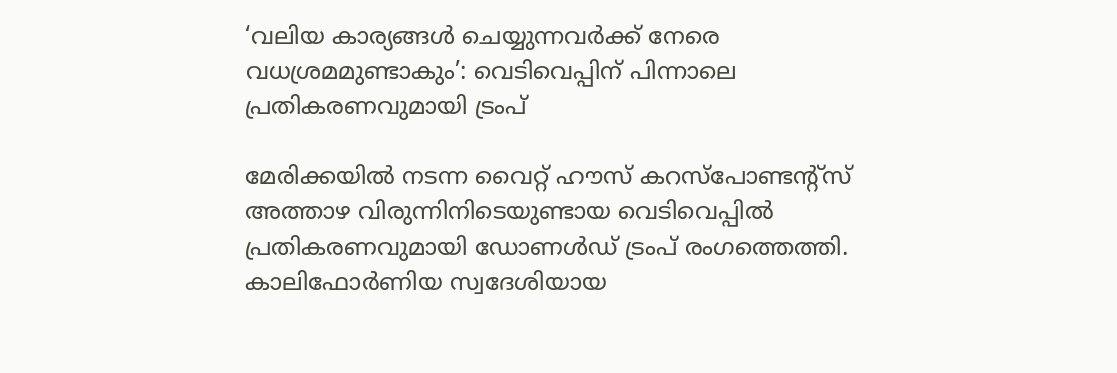‘വലിയ കാര്യങ്ങൾ ചെയ്യുന്നവർക്ക് നേരെ വധശ്രമമുണ്ടാകും’: വെടിവെപ്പിന് പിന്നാലെ പ്രതികരണവുമായി ട്രംപ്

മേരിക്കയിൽ നടന്ന വൈറ്റ് ഹൗസ് കറസ്പോണ്ടന്റ്സ് അത്താഴ വിരുന്നിനിടെയുണ്ടായ വെടിവെപ്പിൽ പ്രതികരണവുമായി ഡോണൾഡ് ട്രംപ് രംഗത്തെത്തി. കാലിഫോർണിയ സ്വദേശിയായ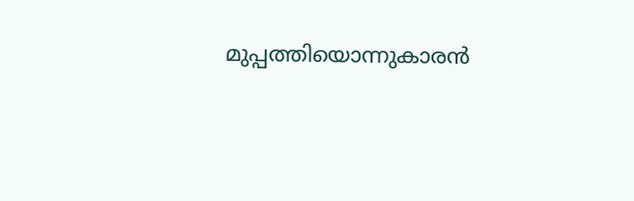മുപ്പത്തിയൊന്നുകാരൻ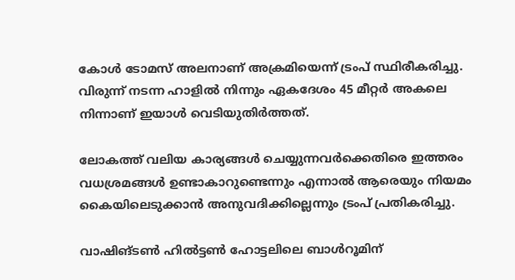കോൾ ടോമസ് അലനാണ് അക്രമിയെന്ന് ട്രംപ് സ്ഥിരീകരിച്ചു. വിരുന്ന് നടന്ന ഹാളിൽ നിന്നും ഏകദേശം 45 മീറ്റർ അകലെ നിന്നാണ് ഇയാൾ വെടിയുതിർത്തത്.

ലോകത്ത് വലിയ കാര്യങ്ങൾ ചെയ്യുന്നവർക്കെതിരെ ഇത്തരം വധശ്രമങ്ങൾ ഉണ്ടാകാറുണ്ടെന്നും എന്നാൽ ആരെയും നിയമം കൈയിലെടുക്കാൻ അനുവദിക്കില്ലെന്നും ട്രംപ് പ്രതികരിച്ചു.

വാഷിങ്ടൺ ഹിൽട്ടൺ ഹോട്ടലിലെ ബാൾറൂമിന്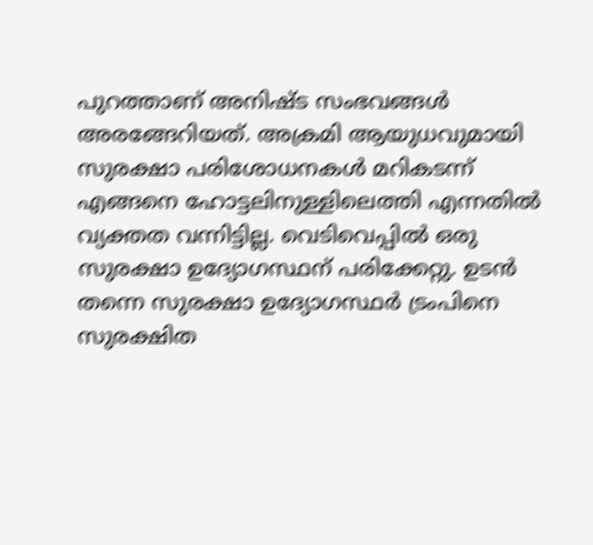പുറത്താണ് അനിഷ്ട സംഭവങ്ങൾ അരങ്ങേറിയത്. അക്രമി ആയുധവുമായി സുരക്ഷാ പരിശോധനകൾ മറികടന്ന് എങ്ങനെ ഹോട്ടലിനുള്ളിലെത്തി എന്നതിൽ വ്യക്തത വന്നിട്ടില്ല. വെടിവെപ്പിൽ ഒരു സുരക്ഷാ ഉദ്യോഗസ്ഥന് പരിക്കേറ്റു. ഉടൻ തന്നെ സുരക്ഷാ ഉദ്യോഗസ്ഥർ ട്രംപിനെ സുരക്ഷിത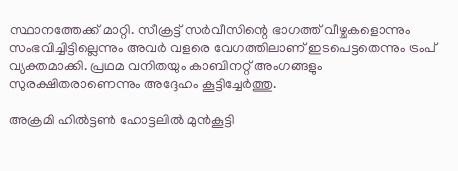സ്ഥാനത്തേക്ക് മാറ്റി. സീക്രട്ട് സർവീസിന്റെ ഭാഗത്ത് വീഴ്ചകളൊന്നും സംഭവിച്ചിട്ടില്ലെന്നും അവർ വളരെ വേഗത്തിലാണ് ഇടപെട്ടതെന്നും ട്രംപ് വ്യക്തമാക്കി. പ്രഥമ വനിതയും കാബിനറ്റ് അംഗങ്ങളും സുരക്ഷിതരാണെന്നും അദ്ദേഹം കൂട്ടിച്ചേർത്തു.

അക്രമി ഹിൽട്ടൺ ഹോട്ടലിൽ മുൻകൂട്ടി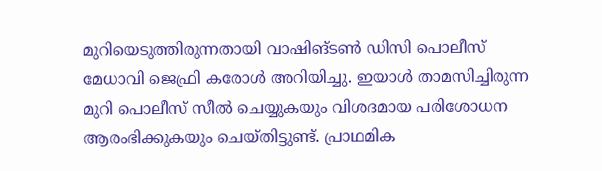മുറിയെടുത്തിരുന്നതായി വാഷിങ്ടൺ ഡിസി പൊലീസ് മേധാവി ജെഫ്രി കരോൾ അറിയിച്ചു. ഇയാൾ താമസിച്ചിരുന്ന മുറി പൊലീസ് സീൽ ചെയ്യുകയും വിശദമായ പരിശോധന ആരംഭിക്കുകയും ചെയ്തിട്ടുണ്ട്. പ്രാഥമിക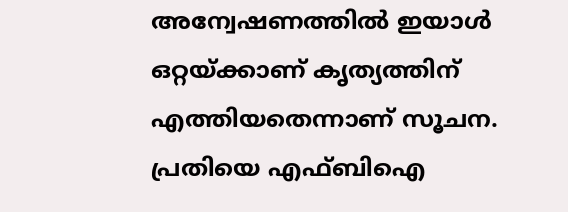അന്വേഷണത്തിൽ ഇയാൾ ഒറ്റയ്ക്കാണ് കൃത്യത്തിന് എത്തിയതെന്നാണ് സൂചന. പ്രതിയെ എഫ്ബിഐ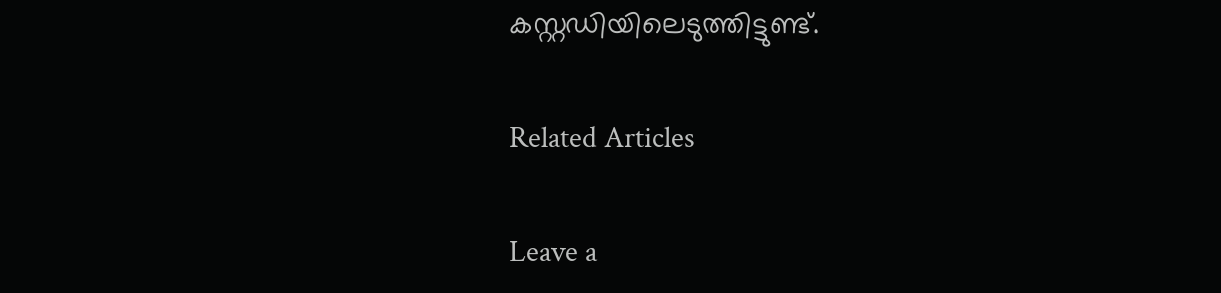കസ്റ്റഡിയിലെടുത്തിട്ടുണ്ട്.

Related Articles

Leave a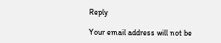Reply

Your email address will not be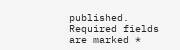published. Required fields are marked *